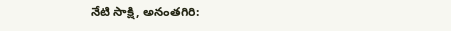నేటి సాక్షి, అనంతగిరి: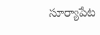సూర్యాపేట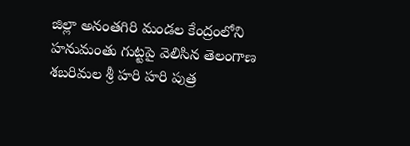జిల్లా అనంతగిరి మండల కేంద్రంలోని హనుమంతు గుట్టపై వెలిసిన తెలంగాణ శబరిమల శ్రీ హరి హరి పుత్ర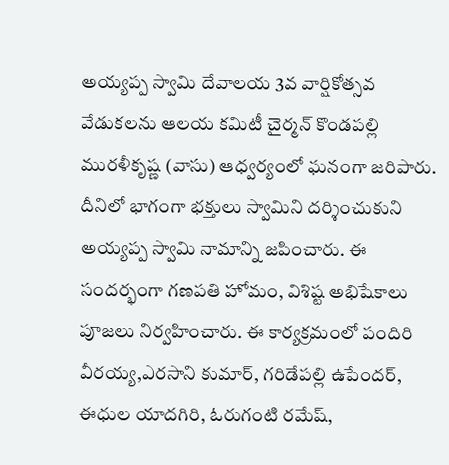అయ్యప్ప స్వామి దేవాలయ 3వ వార్షికోత్సవ వేడుకలను ఆలయ కమిటీ చైర్మన్ కొండపల్లి మురళీకృష్ణ (వాసు) ఆధ్వర్యంలో ఘనంగా జరిపారు. దీనిలో భాగంగా భక్తులు స్వామిని దర్శించుకుని అయ్యప్ప స్వామి నామాన్ని జపించారు. ఈ సందర్భంగా గణపతి హోమం, విశిష్ట అభిషేకాలు పూజలు నిర్వహించారు. ఈ కార్యక్రమంలో పందిరి వీరయ్య,ఎరసాని కుమార్, గరిడేపల్లి ఉపేందర్, ఈధుల యాదగిరి, ఓరుగంటి రమేష్,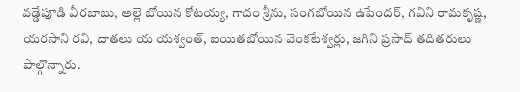వడ్డేపూడి వీరబాబు, అల్లె బోయిన కోటయ్య, గాదం శ్రీను, సంగబోయిన ఉపేందర్, గవిని రామకృష్ణ, యరసాని రవి, దాతలు య యశ్వంత్, ఐయితబోయిన వెంకటేశ్వర్లు, జగిని ప్రసాద్ తదితరులు పాల్గొన్నారు.